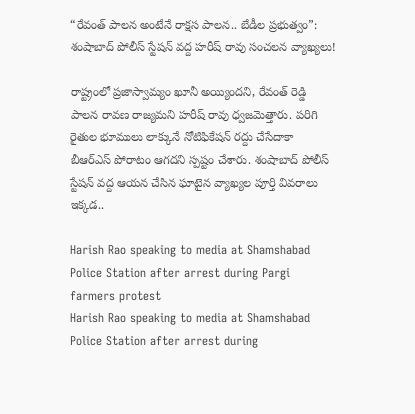“రేవంత్ పాలన అంటేనే రాక్షస పాలన.. బేడీల ప్రభుత్వం”: శంషాబాద్ పోలీస్ స్టేషన్ వద్ద హరీష్ రావు సంచలన వ్యాఖ్యలు!

రాష్ట్రంలో ప్రజాస్వామ్యం ఖూనీ అయ్యిందని, రేవంత్ రెడ్డి పాలన రావణ రాజ్యమని హరీష్ రావు ధ్వజమెత్తారు. పరిగి రైతుల భూములు లాక్కునే నోటిఫికేషన్ రద్దు చేసేదాకా బీఆర్ఎస్ పోరాటం ఆగదని స్పష్టం చేశారు. శంషాబాద్ పోలీస్ స్టేషన్ వద్ద ఆయన చేసిన ఘాటైన వ్యాఖ్యల పూర్తి వివరాలు ఇక్కడ..

Harish Rao speaking to media at Shamshabad Police Station after arrest during Pargi farmers protest
Harish Rao speaking to media at Shamshabad Police Station after arrest during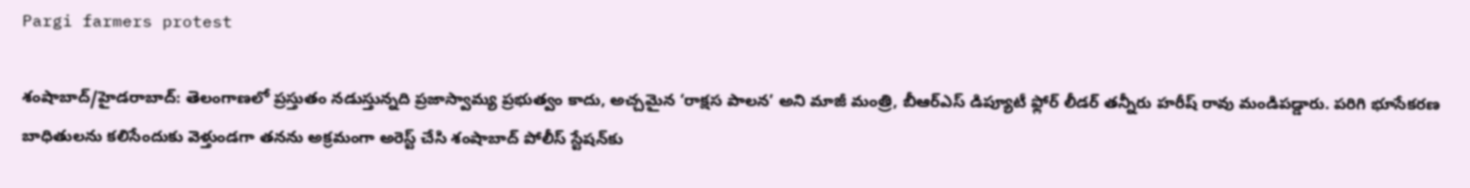Pargi farmers protest

శంషాబాద్/హైడరాబాద్: తెలంగాణలో ప్రస్తుతం నడుస్తున్నది ప్రజాస్వామ్య ప్రభుత్వం కాదు, అచ్చమైన ‘రాక్షస పాలన’ అని మాజీ మంత్రి, బీఆర్ఎస్ డిప్యూటీ ఫ్లోర్ లీడర్ తన్నీరు హరీష్ రావు మండిపడ్డారు. పరిగి భూసేకరణ బాధితులను కలిసేందుకు వెళ్తుండగా తనను అక్రమంగా అరెస్ట్ చేసి శంషాబాద్ పోలీస్ స్టేషన్‌కు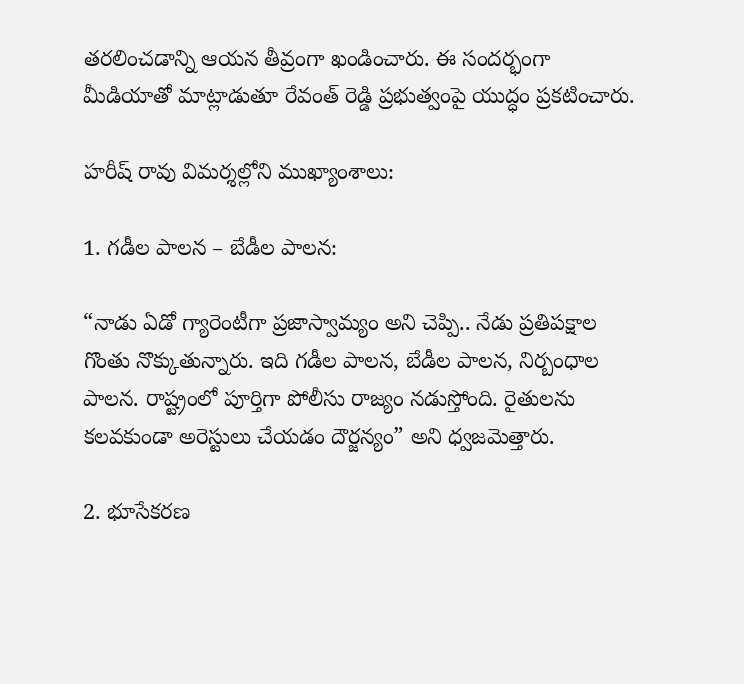తరలించడాన్ని ఆయన తీవ్రంగా ఖండించారు. ఈ సందర్భంగా మీడియాతో మాట్లాడుతూ రేవంత్ రెడ్డి ప్రభుత్వంపై యుద్ధం ప్రకటించారు.

హరీష్ రావు విమర్శల్లోని ముఖ్యాంశాలు:

1. గడీల పాలన – బేడీల పాలన:

“నాడు ఏడో గ్యారెంటీగా ప్రజాస్వామ్యం అని చెప్పి.. నేడు ప్రతిపక్షాల గొంతు నొక్కుతున్నారు. ఇది గడీల పాలన, బేడీల పాలన, నిర్బంధాల పాలన. రాష్ట్రంలో పూర్తిగా పోలీసు రాజ్యం నడుస్తోంది. రైతులను కలవకుండా అరెస్టులు చేయడం దౌర్జన్యం” అని ధ్వజమెత్తారు.

2. భూసేకరణ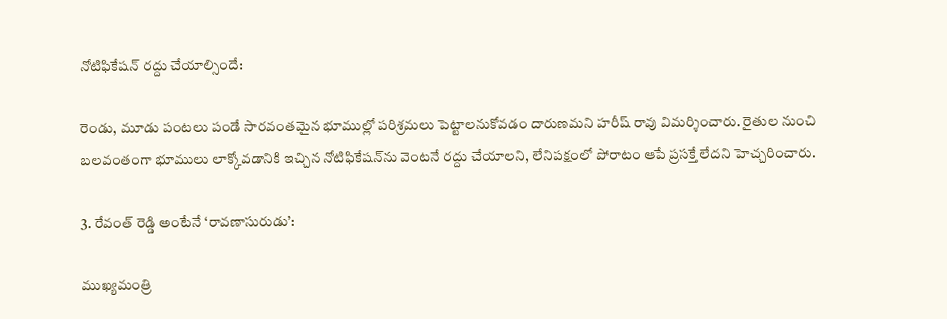నోటిఫికేషన్ రద్దు చేయాల్సిందే:

రెండు, మూడు పంటలు పండే సారవంతమైన భూముల్లో పరిశ్రమలు పెట్టాలనుకోవడం దారుణమని హరీష్ రావు విమర్శించారు. రైతుల నుంచి బలవంతంగా భూములు లాక్కోవడానికి ఇచ్చిన నోటిఫికేషన్‌ను వెంటనే రద్దు చేయాలని, లేనిపక్షంలో పోరాటం ఆపే ప్రసక్తే లేదని హెచ్చరించారు.

3. రేవంత్ రెడ్డి అంటేనే ‘రావణాసురుడు’:

ముఖ్యమంత్రి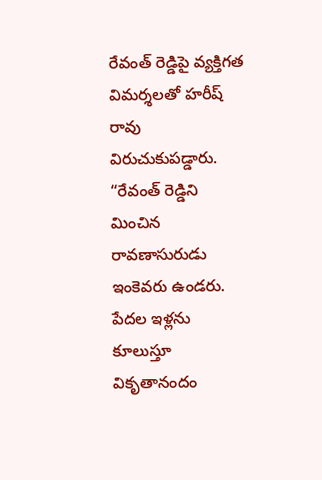రేవంత్ రెడ్డిపై వ్యక్తిగత విమర్శలతో హరీష్ రావు విరుచుకుపడ్డారు. “రేవంత్ రెడ్డిని మించిన రావణాసురుడు ఇంకెవరు ఉండరు. పేదల ఇళ్లను కూలుస్తూ వికృతానందం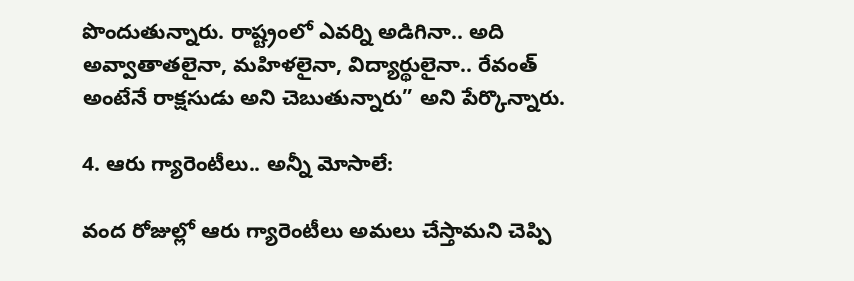పొందుతున్నారు. రాష్ట్రంలో ఎవర్ని అడిగినా.. అది అవ్వాతాతలైనా, మహిళలైనా, విద్యార్థులైనా.. రేవంత్ అంటేనే రాక్షసుడు అని చెబుతున్నారు” అని పేర్కొన్నారు.

4. ఆరు గ్యారెంటీలు.. అన్నీ మోసాలే:

వంద రోజుల్లో ఆరు గ్యారెంటీలు అమలు చేస్తామని చెప్పి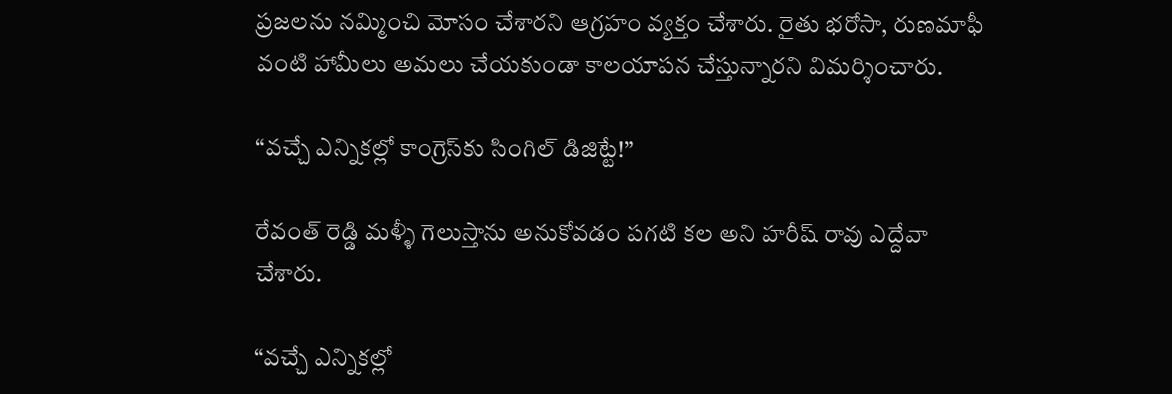ప్రజలను నమ్మించి మోసం చేశారని ఆగ్రహం వ్యక్తం చేశారు. రైతు భరోసా, రుణమాఫీ వంటి హామీలు అమలు చేయకుండా కాలయాపన చేస్తున్నారని విమర్శించారు.

“వచ్చే ఎన్నికల్లో కాంగ్రెస్‌కు సింగిల్ డిజిట్టే!”

రేవంత్ రెడ్డి మళ్ళీ గెలుస్తాను అనుకోవడం పగటి కల అని హరీష్ రావు ఎద్దేవా చేశారు.

“వచ్చే ఎన్నికల్లో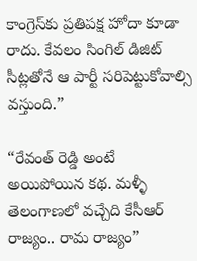కాంగ్రెస్‌కు ప్రతిపక్ష హోదా కూడా రాదు. కేవలం సింగిల్ డిజిట్ సీట్లతోనే ఆ పార్టీ సరిపెట్టుకోవాల్సి వస్తుంది.”

“రేవంత్ రెడ్డి అంటే అయిపోయిన కథ. మళ్ళీ తెలంగాణలో వచ్చేది కేసీఆర్ రాజ్యం.. రామ రాజ్యం”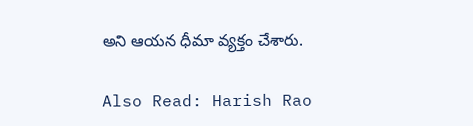అని ఆయన ధీమా వ్యక్తం చేశారు.

Also Read: Harish Rao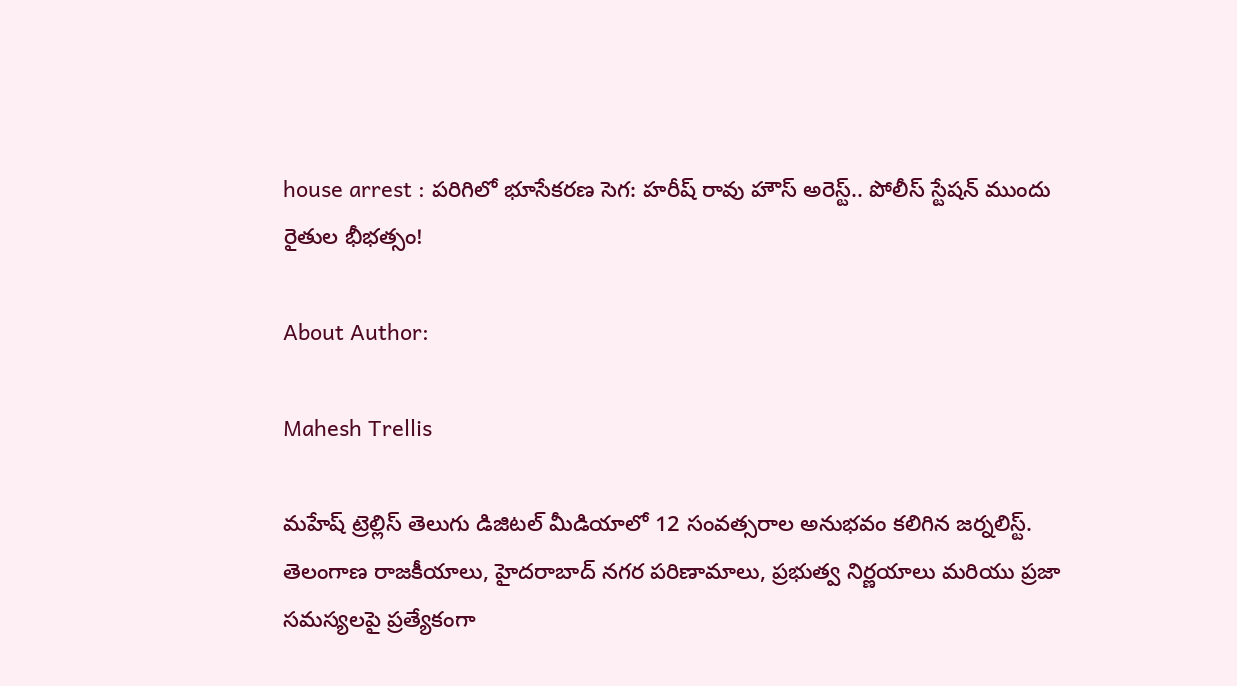house arrest : పరిగిలో భూసేకరణ సెగ: హరీష్ రావు హౌస్ అరెస్ట్.. పోలీస్ స్టేషన్ ముందు రైతుల భీభత్సం!

About Author:

Mahesh Trellis

మహేష్ ట్రెల్లిస్ తెలుగు డిజిటల్ మీడియాలో 12 సంవత్సరాల అనుభవం కలిగిన జర్నలిస్ట్‌. తెలంగాణ రాజకీయాలు, హైదరాబాద్ నగర పరిణామాలు, ప్రభుత్వ నిర్ణయాలు మరియు ప్రజా సమస్యలపై ప్రత్యేకంగా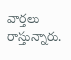వార్తలు రాస్తున్నారు.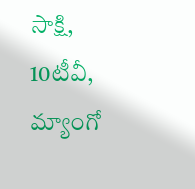సాక్షి, 10టీవీ, మ్యాంగో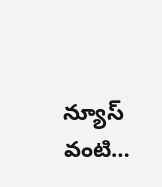న్యూస్ వంటి…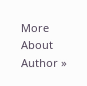More About Author »